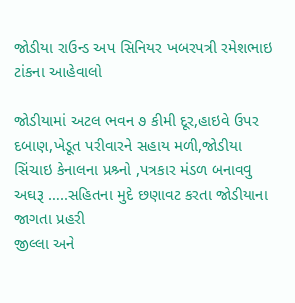જોડીયા રાઉન્ડ અપ સિનિયર ખબરપત્રી રમેશભાઇ ટાંકના આહેવાલો

જોડીયામાં અટલ ભવન ૭ કીમી દૂર,હાઇવે ઉપર દબાણ,ખેડૂત પરીવારને સહાય મળી,જોડીયા સિંચાઇ કેનાલના પ્રશ્ર્નો ,પત્રકાર મંડળ બનાવવુ અઘરૂ …..સહિતના મુદે છણાવટ કરતા જોડીયાના જાગતા પ્રહરી
જીલ્લા અને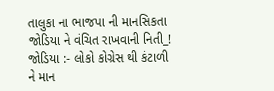તાલુકા ના ભાજપા ની માનસિકતા જોડિયા ને વંચિત રાખવાની નિતી_!
જોડિયા :- લોકો કોગ્રેસ થી કંટાળી ને માન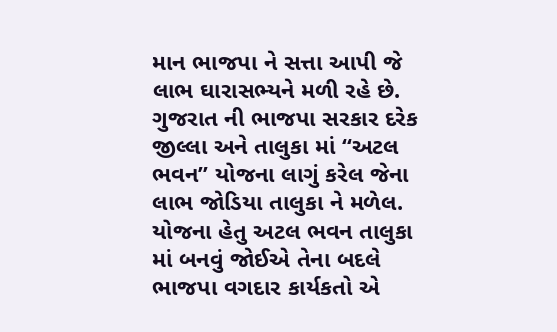માન ભાજપા ને સત્તા આપી જે લાભ ઘારાસભ્યને મળી રહે છે. ગુજરાત ની ભાજપા સરકાર દરેક જીલ્લા અને તાલુકા માં “અટલ ભવન” યોજના લાગું કરેલ જેના લાભ જોડિયા તાલુકા ને મળેલ. યોજના હેતુ અટલ ભવન તાલુકા માં બનવું જોઈએ તેના બદલે ભાજપા વગદાર કાર્યકતો એ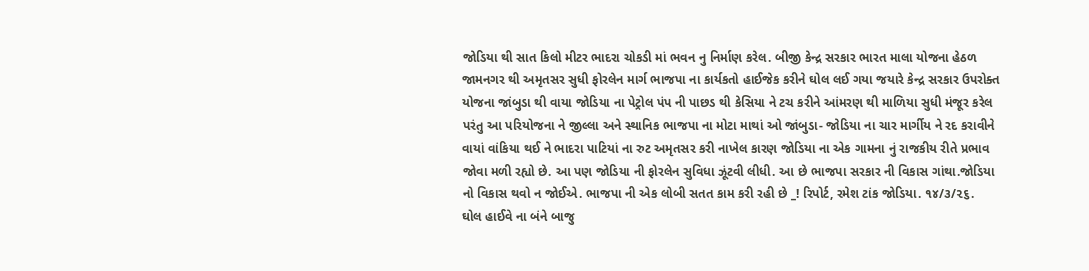જોડિયા થી સાત કિલો મીટર ભાદરા ચોકડી માં ભવન નુ નિર્માણ કરેલ. બીજી કેન્દ્ર સરકાર ભારત માલા યોજના હેઠળ જામનગર થી અમૃતસર સુધી ફોરલેન માર્ગ ભાજપા ના કાર્યકતો હાઈજેક કરીને ઘોલ લઈ ગયા જયારે કેન્દ્ર સરકાર ઉપરોક્ત યોજના જાંબુડા થી વાયા જોડિયા ના પેટ્રોલ પંપ ની પાછડ થી કેસિયા ને ટચ કરીને આંમરણ થી માળિયા સુધી મંજૂર કરેલ પરંતુ આ પરિયોજના ને જીલ્લા અને સ્થાનિક ભાજપા ના મોટા માથાં ઓ જાંબુડા- જોડિયા ના ચાર માર્ગીય ને રદ કરાવીને વાયાં વાંકિયા થઈ ને ભાદરા પાટિયાં ના રુટ અમૃતસર કરી નાખેલ કારણ જોડિયા ના એક ગામના નું રાજકીય રીતે પ્રભાવ જોવા મળી રહ્યો છે. આ પણ જોડિયા ની ફોરલેન સુવિધા ઝૂંટવી લીધી. આ છે ભાજપા સરકાર ની વિકાસ ગાંથા.જોડિયા નો વિકાસ થવો ન જોઈએ. ભાજપા ની એક લોબી સતત કામ કરી રહી છે _! રિપોર્ટ, રમેશ ટાંક જોડિયા. ૧૪/૩/૨૬.
ઘોલ હાઈવે ના બંને બાજુ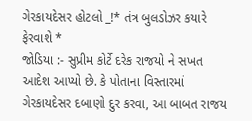ગેરકાયદેસર હોટલો _!* તંત્ર બુલડોઝર કયારે ફેરવાશે *
જોડિયા :- સુપ્રીમ કોર્ટે દરેક રાજયો ને સખત આદેશ આપ્યો છે. કે પોતાના વિસ્તારમાં ગેરકાયદેસર દબાણો દુર કરવા, આ બાબત રાજય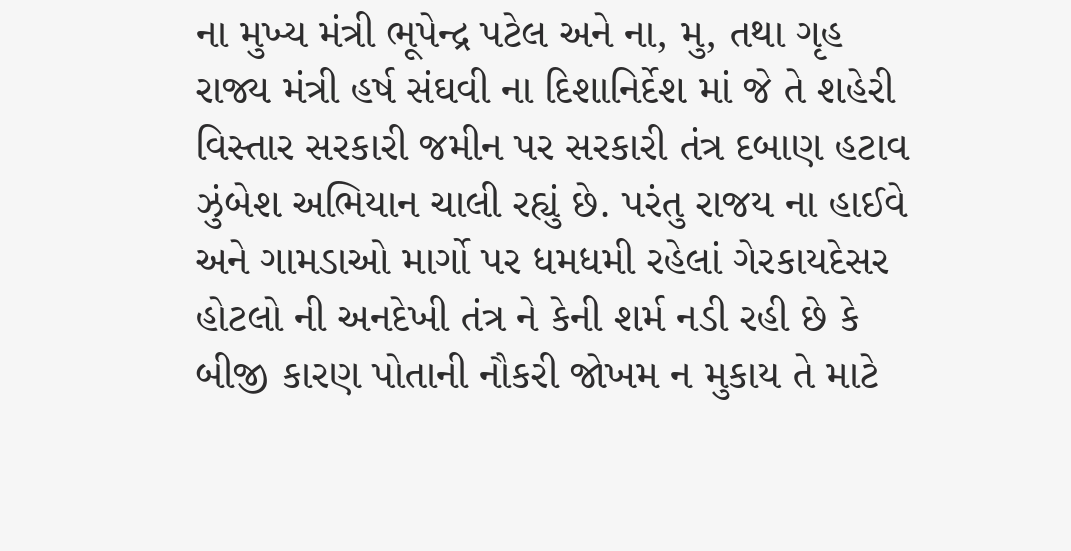ના મુખ્ય મંત્રી ભૂપેન્દ્ર પટેલ અને ના, મુ, તથા ગૃહ રાજ્ય મંત્રી હર્ષ સંઘવી ના દિશાનિર્દેશ માં જે તે શહેરી વિસ્તાર સરકારી જમીન પર સરકારી તંત્ર દબાણ હટાવ ઝુંબેશ અભિયાન ચાલી રહ્યું છે. પરંતુ રાજય ના હાઈવે અને ગામડાઓ માર્ગો પર ધમધમી રહેલાં ગેરકાયદેસર હોટલો ની અનદેખી તંત્ર ને કેની શર્મ નડી રહી છે કે બીજી કારણ પોતાની નૌકરી જોખમ ન મુકાય તે માટે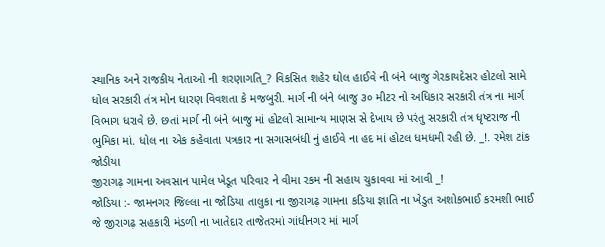સ્થાનિક અને રાજકીય નેતાઓ ની શરણાગતિ_? વિકસિત શહેર ઘોલ હાઈવે ની બંને બાજુ ગેરકાયદેસર હોટલો સામે ધોલ સરકારી તંત્ર મોન ધારણ વિવશતા કે મજબુરી. માર્ગ ની બંને બાજુ ૩૦ મીટર નો અધિકાર સરકારી તંત્ર ના માર્ગ વિભાગ ધરાવે છે. છતાં માર્ગ ની બંને બાજુ માં હોટલો સામાન્ય માણસ સે દેખાય છે પરંતુ સરકારી તંત્ર ધૃષ્ટરાજ ની ભુમિકા માં. ધોલ ના એક કહેવાતા પત્રકાર ના સગાસબંધી નું હાઈવે ના હદ માં હોટલ ધમધમી રહી છે. _!. રમેશ ટાંક જોડીયા
જીરાગઢ઼ ગામના અવસાન પામેલ ખેડૂત પરિવાર ને વીમા રકમ ની સહાય ચુકાવવા માં આવી _!
જોડિયા :- જામનગર જિલ્લા ના જોડિયા તાલુકા ના જીરાગઢ઼ ગામના કડિયા જ્ઞાતિ ના ખેડુત અશોકભાઈ કરમશી ભાઈ જે જીરાગઢ઼ સહકારી મંડળી ના ખાતેદાર તાજેતરમાં ગાંધીનગર માં માર્ગ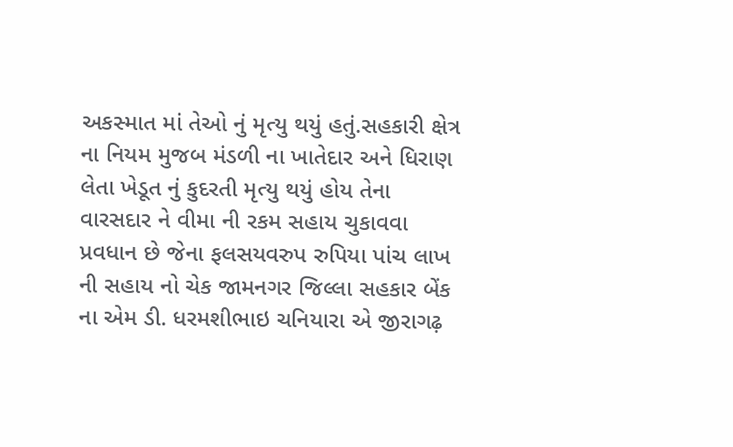અકસ્માત માં તેઓ નું મૃત્યુ થયું હતું.સહકારી ક્ષેત્ર ના નિયમ મુજબ મંડળી ના ખાતેદાર અને ધિરાણ લેતા ખેડૂત નું કુદરતી મૃત્યુ થયું હોય તેના વારસદાર ને વીમા ની રકમ સહાય ચુકાવવા પ્રવધાન છે જેના ફલસયવરુપ રુપિયા પાંચ લાખ ની સહાય નો ચેક જામનગર જિલ્લા સહકાર બેંક ના એમ ડી. ધરમશીભાઇ ચનિયારા એ જીરાગઢ઼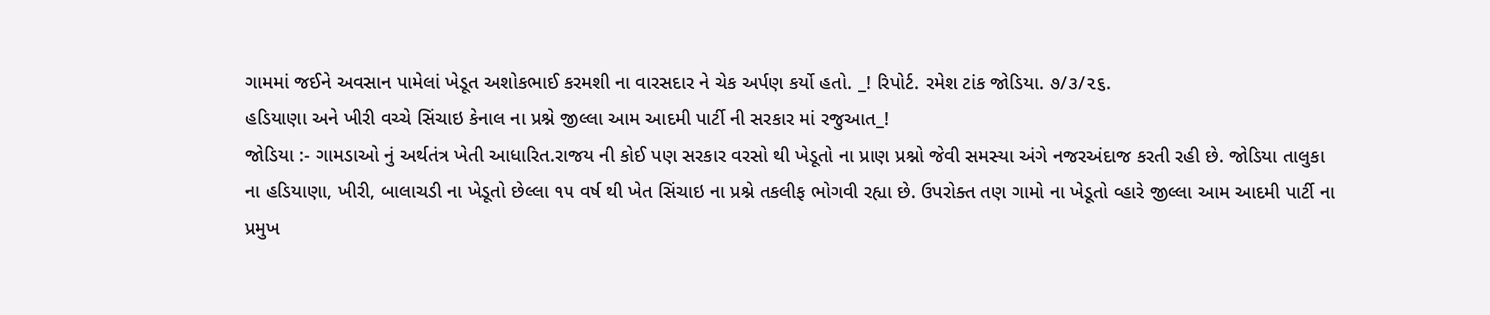ગામમાં જઈને અવસાન પામેલાં ખેડૂત અશોકભાઈ કરમશી ના વારસદાર ને ચેક અર્પણ કર્યો હતો. _! રિપોર્ટ. રમેશ ટાંક જોડિયા. ૭/૩/૨૬.
હડિયાણા અને ખીરી વચ્ચે સિંચાઇ કેનાલ ના પ્રશ્ને જીલ્લા આમ આદમી પાર્ટી ની સરકાર માં રજુઆત_!
જોડિયા :- ગામડાઓ નું અર્થતંત્ર ખેતી આધારિત.રાજય ની કોઈ પણ સરકાર વરસો થી ખેડૂતો ના પ્રાણ પ્રશ્નો જેવી સમસ્યા અંગે નજરઅંદાજ કરતી રહી છે. જોડિયા તાલુકા ના હડિયાણા, ખીરી, બાલાચડી ના ખેડૂતો છેલ્લા ૧૫ વર્ષ થી ખેત સિંચાઇ ના પ્રશ્ને તકલીફ ભોગવી રહ્યા છે. ઉપરોક્ત તણ ગામો ના ખેડૂતો વ્હારે જીલ્લા આમ આદમી પાર્ટી ના પ્રમુખ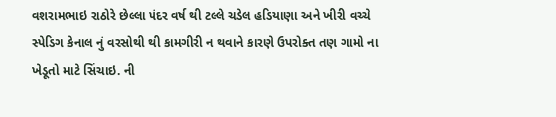વશરામભાઇ રાઠોરે છેલ્લા ૫ંદર વર્ષ થી ટલ્લે ચડેલ હડિયાણા અને ખીરી વચ્ચે સ્પેડિગ કેનાલ નું વરસોથી થી કામગીરી ન થવાને કારણે ઉપરોક્ત તણ ગામો ના ખેડૂતો માટે સિંચાઇ. ની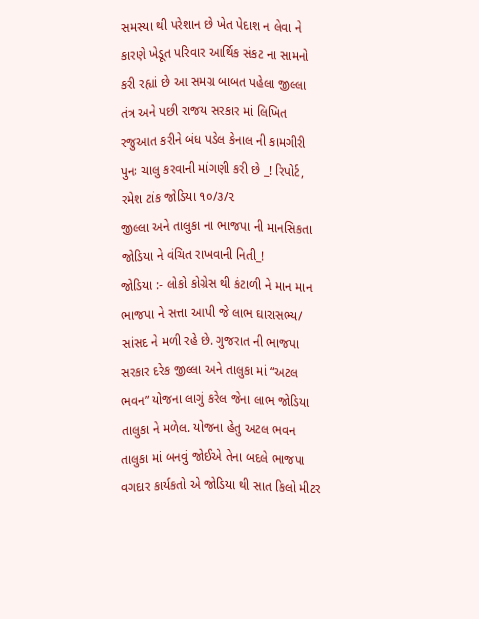સમસ્યા થી પરેશાન છે ખેત પેદાશ ન લેવા ને કારણે ખેડૂત પરિવાર આર્થિક સંકટ ના સામનો કરી રહ્યાં છે આ સમગ્ર બાબત પહેલા જીલ્લા તંત્ર અને પછી રાજય સરકાર માં લિખિત રજુઆત કરીને બંધ પડેલ કેનાલ ની કામગીરી પુનઃ ચાલુ કરવાની માંગણી કરી છે _! રિપોર્ટ, રમેશ ટાંક જોડિયા ૧૦/૩/૨
જીલ્લા અને તાલુકા ના ભાજપા ની માનસિકતા જોડિયા ને વંચિત રાખવાની નિતી_!
જોડિયા :- લોકો કોગ્રેસ થી કંટાળી ને માન માન ભાજપા ને સત્તા આપી જે લાભ ઘારાસભ્ય/ સાંસદ ને મળી રહે છે. ગુજરાત ની ભાજપા સરકાર દરેક જીલ્લા અને તાલુકા માં “અટલ ભવન” યોજના લાગું કરેલ જેના લાભ જોડિયા તાલુકા ને મળેલ. યોજના હેતુ અટલ ભવન તાલુકા માં બનવું જોઈએ તેના બદલે ભાજપા વગદાર કાર્યકતો એ જોડિયા થી સાત કિલો મીટર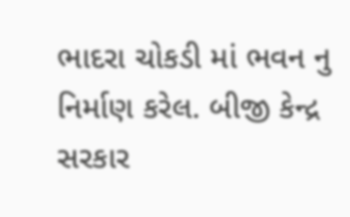ભાદરા ચોકડી માં ભવન નુ નિર્માણ કરેલ. બીજી કેન્દ્ર સરકાર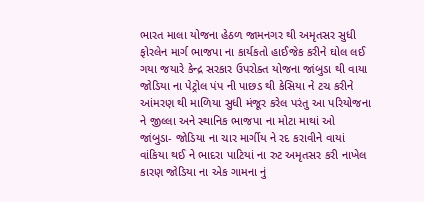ભારત માલા યોજના હેઠળ જામનગર થી અમૃતસર સુધી ફોરલેન માર્ગ ભાજપા ના કાર્યકતો હાઈજેક કરીને ઘોલ લઈ ગયા જયારે કેન્દ્ર સરકાર ઉપરોક્ત યોજના જાંબુડા થી વાયા જોડિયા ના પેટ્રોલ પંપ ની પાછડ થી કેસિયા ને ટચ કરીને આંમરણ થી માળિયા સુધી મંજૂર કરેલ પરંતુ આ પરિયોજના ને જીલ્લા અને સ્થાનિક ભાજપા ના મોટા માથાં ઓ જાંબુડા- જોડિયા ના ચાર માર્ગીય ને રદ કરાવીને વાયાં વાંકિયા થઈ ને ભાદરા પાટિયાં ના રુટ અમૃતસર કરી નાખેલ કારણ જોડિયા ના એક ગામના નું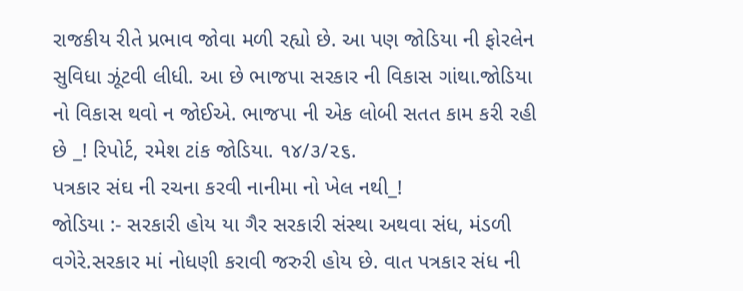રાજકીય રીતે પ્રભાવ જોવા મળી રહ્યો છે. આ પણ જોડિયા ની ફોરલેન સુવિધા ઝૂંટવી લીધી. આ છે ભાજપા સરકાર ની વિકાસ ગાંથા.જોડિયા નો વિકાસ થવો ન જોઈએ. ભાજપા ની એક લોબી સતત કામ કરી રહી છે _! રિપોર્ટ, રમેશ ટાંક જોડિયા. ૧૪/૩/૨૬.
પત્રકાર સંઘ ની રચના કરવી નાનીમા નો ખેલ નથી_!
જોડિયા :- સરકારી હોય યા ગૈર સરકારી સંસ્થા અથવા સંધ, મંડળી વગેરે.સરકાર માં નોધણી કરાવી જરુરી હોય છે. વાત પત્રકાર સંધ ની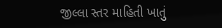જીલ્લા સ્તર માહિતી ખાતું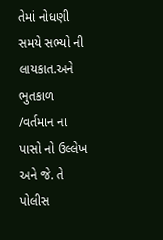તેમાં નોધણી સમયે સભ્યો ની લાયકાત.અને ભુતકાળ /વર્તમાન ના પાસો નો ઉલ્લેખ અને જે. તે પોલીસ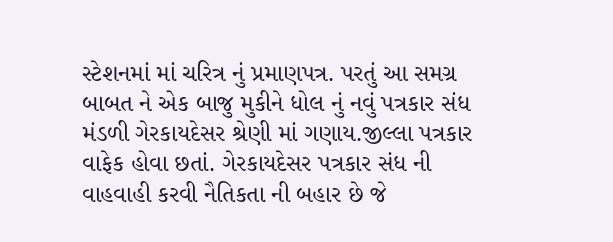સ્ટેશનમાં માં ચરિત્ર નું પ્રમાણપત્ર. પરતું આ સમગ્ર બાબત ને એક બાજુ મુકીને ધોલ નું નવું પત્રકાર સંધ મંડળી ગેરકાયદેસર શ્રેણી માં ગણાય.જીલ્લા પત્રકાર વાફેક હોવા છતાં. ગેરકાયદેસર પત્રકાર સંધ ની વાહવાહી કરવી નૈતિકતા ની બહાર છે જે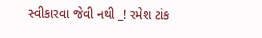સ્વીકારવા જેવી નથી _! રમેશ ટાંક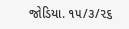જોડિયા. ૧૫/૩/૨૬